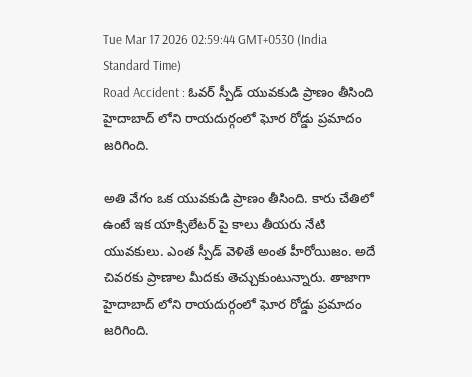Tue Mar 17 2026 02:59:44 GMT+0530 (India Standard Time)
Road Accident : ఓవర్ స్పీడ్ యువకుడి ప్రాణం తీసింది
హైదాబాద్ లోని రాయదుర్గంలో ఘోర రోడ్డు ప్రమాదం జరిగింది.

అతి వేగం ఒక యువకుడి ప్రాణం తీసింది. కారు చేతిలో ఉంటే ఇక యాక్సిలేటర్ పై కాలు తీయరు నేటి యువకులు. ఎంత స్పీడ్ వెళితే అంత హీరోయిజం. అదే చివరకు ప్రాణాల మీదకు తెచ్చుకుంటున్నారు. తాజాగా హైదాబాద్ లోని రాయదుర్గంలో ఘోర రోడ్డు ప్రమాదం జరిగింది.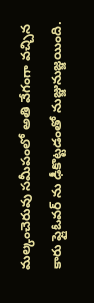మల్కంచెరువు సమీపంలో అతి వేగంగా వచ్చిన కారు ఫ్లైఓవర్ ను ఢీకొట్టడంతో నుజ్జునుజ్జయింది.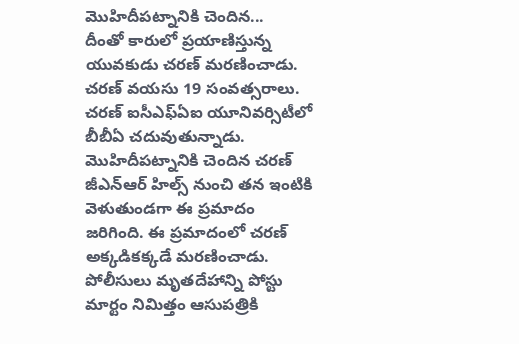మొహిదీపట్నానికి చెందిన...
దీంతో కారులో ప్రయాణిస్తున్న యువకుడు చరణ్ మరణించాడు. చరణ్ వయసు 19 సంవత్సరాలు. చరణ్ ఐసీఎఫ్ఏఐ యూనివర్సిటీలో బీబీఏ చదువుతున్నాడు. మొహిదీపట్నానికి చెందిన చరణ్ జీఎన్ఆర్ హిల్స్ నుంచి తన ఇంటికి వెళుతుండగా ఈ ప్రమాదం జరిగింది. ఈ ప్రమాదంలో చరణ్ అక్కడికక్కడే మరణించాడు. పోలీసులు మృతదేహాన్ని పోస్టు మార్టం నిమిత్తం ఆసుపత్రికి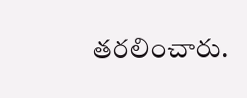తరలించారు.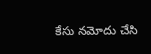కేసు నమోదు చేసి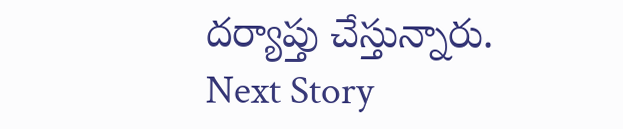దర్యాప్తు చేస్తున్నారు.
Next Story